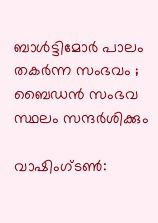ബാൾട്ടിമോർ പാലം തകർന്ന സംഭവം ; ബൈഡൻ സംഭവ സ്ഥലം സന്ദർശിക്കും

വാഷിംഗ്ടൺ: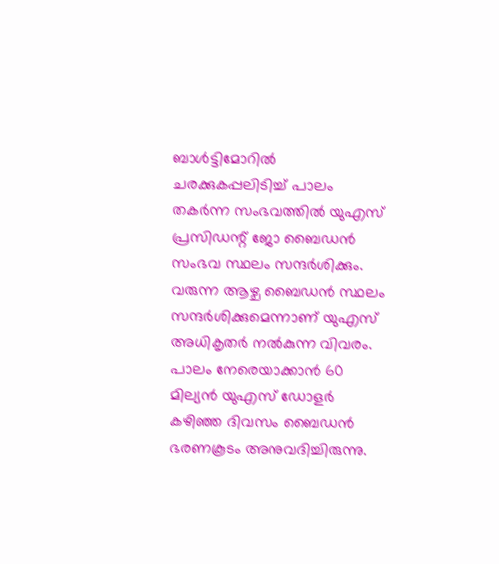ബാൾട്ടിമോറിൽ ചരക്കുകപ്പലിടിച്ച് പാലം തകർന്ന സംഭവത്തിൽ യുഎസ് പ്രസിഡന്റ് ജോ ബൈഡൻ സംഭവ സ്ഥലം സന്ദർശിക്കും. വരുന്ന ആഴ്ച ബൈഡൻ സ്ഥലം സന്ദർശിക്കുമെന്നാണ് യുഎസ് അധികൃതർ നൽകുന്ന വിവരം. പാലം നേരെയാക്കാൻ 60 മില്യൻ യുഎസ് ഡോളർ കഴിഞ്ഞ ദിവസം ബൈഡൻ ഭരണകൂടം അനുവദിച്ചിരുന്നു.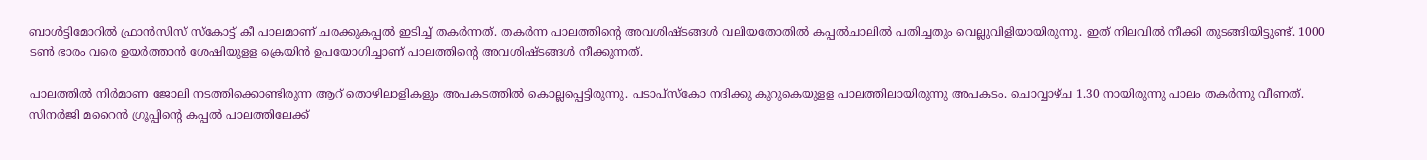ബാൾട്ടിമോറിൽ ഫ്രാൻസിസ് സ്‌കോട്ട് കീ പാലമാണ് ചരക്കുകപ്പൽ ഇടിച്ച് തകർന്നത്. തകർന്ന പാലത്തിന്റെ അവശിഷ്ടങ്ങൾ വലിയതോതിൽ കപ്പൽചാലിൽ പതിച്ചതും വെല്ലുവിളിയായിരുന്നു. ഇത് നിലവിൽ നീക്കി തുടങ്ങിയിട്ടുണ്ട്. 1000 ടൺ ഭാരം വരെ ഉയർത്താൻ ശേഷിയുളള ക്രെയിൻ ഉപയോഗിച്ചാണ് പാലത്തിന്റെ അവശിഷ്ടങ്ങൾ നീക്കുന്നത്.

പാലത്തിൽ നിർമാണ ജോലി നടത്തിക്കൊണ്ടിരുന്ന ആറ് തൊഴിലാളികളും അപകടത്തിൽ കൊല്ലപ്പെട്ടിരുന്നു. പടാപ്സ്‌കോ നദിക്കു കുറുകെയുളള പാലത്തിലായിരുന്നു അപകടം. ചൊവ്വാഴ്ച 1.30 നായിരുന്നു പാലം തകർന്നു വീണത്. സിനർജി മറൈൻ ഗ്രൂപ്പിന്റെ കപ്പൽ പാലത്തിലേക്ക്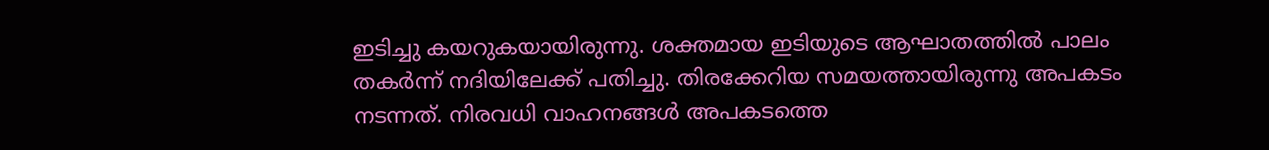ഇടിച്ചു കയറുകയായിരുന്നു. ശക്തമായ ഇടിയുടെ ആഘാതത്തിൽ പാലം തകർന്ന് നദിയിലേക്ക് പതിച്ചു. തിരക്കേറിയ സമയത്തായിരുന്നു അപകടം നടന്നത്. നിരവധി വാഹനങ്ങൾ അപകടത്തെ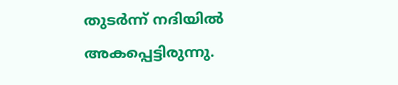തുടർന്ന് നദിയിൽ അകപ്പെട്ടിരുന്നു.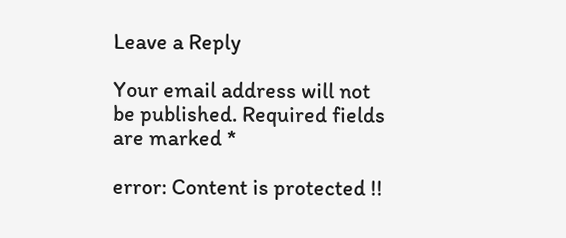Leave a Reply

Your email address will not be published. Required fields are marked *

error: Content is protected !!